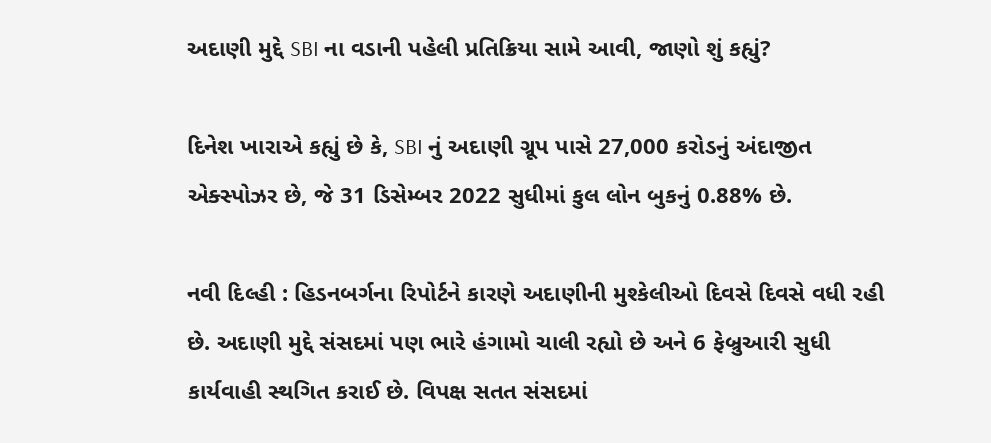અદાણી મુદ્દે SBI ના વડાની પહેલી પ્રતિક્રિયા સામે આવી, જાણો શું કહ્યું?

દિનેશ ખારાએ કહ્યું છે કે, SBI નું અદાણી ગ્રૂપ પાસે 27,000 કરોડનું અંદાજીત એક્સ્પોઝર છે, જે 31 ડિસેમ્બર 2022 સુધીમાં કુલ લોન બુકનું 0.88% છે.

નવી દિલ્હી : હિડનબર્ગના રિપોર્ટને કારણે અદાણીની મુશ્કેલીઓ દિવસે દિવસે વધી રહી છે. અદાણી મુદ્દે સંસદમાં પણ ભારે હંગામો ચાલી રહ્યો છે અને 6 ફેબ્રુઆરી સુધી કાર્યવાહી સ્થગિત કરાઈ છે. વિપક્ષ સતત સંસદમાં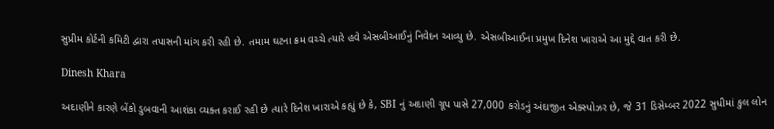સુપ્રીમ કોર્ટની કમિટી દ્વારા તપાસની માંગ કરી રહી છે. તમામ ઘટના ક્રમ વચ્ચે ત્યારે હવે એસબીઆઈનું નિવેદન આવ્યુ છે. એસબીઆઈના પ્રમુખ દિનેશ ખારાએ આ મુદ્દે વાત કરી છે.

Dinesh Khara

અદાણીને કારણે બેંકો ડુબવાની આશંકા વ્યક્ત કરાઈ રહી છે ત્યારે દિનેશ ખારાએ કહ્યું છે કે, SBI નું અદાણી ગ્રૂપ પાસે 27,000 કરોડનું અંદાજીત એક્સ્પોઝર છે, જે 31 ડિસેમ્બર 2022 સુધીમાં કુલ લોન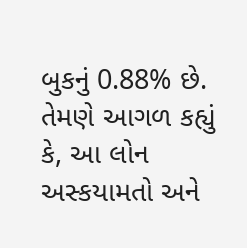બુકનું 0.88% છે. તેમણે આગળ કહ્યું કે, આ લોન અસ્કયામતો અને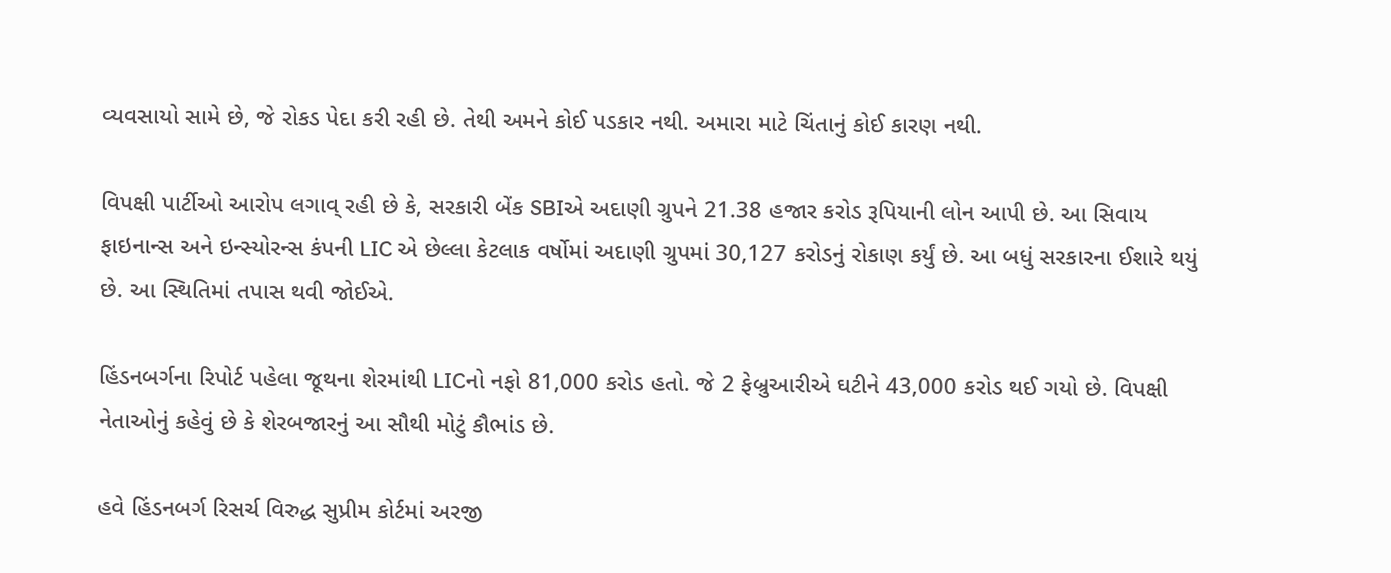વ્યવસાયો સામે છે, જે રોકડ પેદા કરી રહી છે. તેથી અમને કોઈ પડકાર નથી. અમારા માટે ચિંતાનું કોઈ કારણ નથી.

વિપક્ષી પાર્ટીઓ આરોપ લગાવ્ રહી છે કે, સરકારી બેંક SBIએ અદાણી ગ્રુપને 21.38 હજાર કરોડ રૂપિયાની લોન આપી છે. આ સિવાય ફાઇનાન્સ અને ઇન્સ્યોરન્સ કંપની LIC એ છેલ્લા કેટલાક વર્ષોમાં અદાણી ગ્રુપમાં 30,127 કરોડનું રોકાણ કર્યું છે. આ બધું સરકારના ઈશારે થયું છે. આ સ્થિતિમાં તપાસ થવી જોઈએ.

હિંડનબર્ગના રિપોર્ટ પહેલા જૂથના શેરમાંથી LICનો નફો 81,000 કરોડ હતો. જે 2 ફેબ્રુઆરીએ ઘટીને 43,000 કરોડ થઈ ગયો છે. વિપક્ષી નેતાઓનું કહેવું છે કે શેરબજારનું આ સૌથી મોટું કૌભાંડ છે.

હવે હિંડનબર્ગ રિસર્ચ વિરુદ્ધ સુપ્રીમ કોર્ટમાં અરજી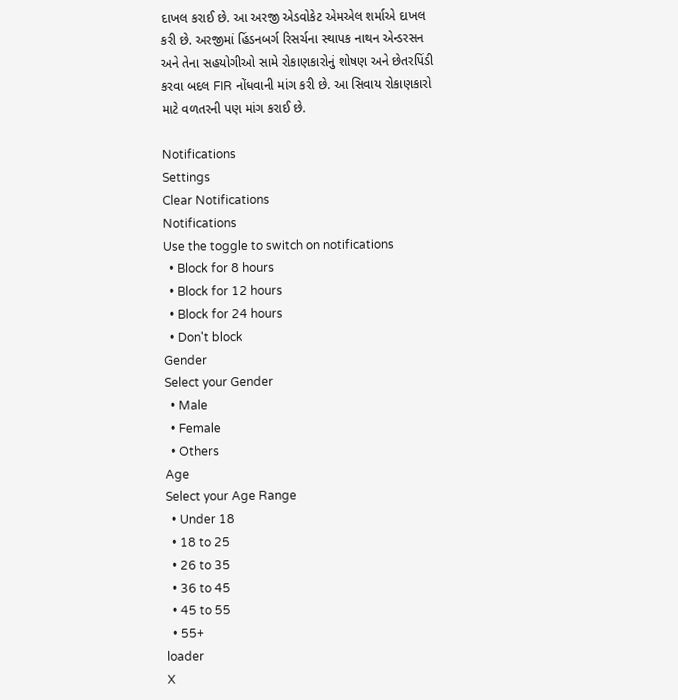દાખલ કરાઈ છે. આ અરજી એડવોકેટ એમએલ શર્માએ દાખલ કરી છે. અરજીમાં હિંડનબર્ગ રિસર્ચના સ્થાપક નાથન એન્ડરસન અને તેના સહયોગીઓ સામે રોકાણકારોનું શોષણ અને છેતરપિંડી કરવા બદલ FIR નોંધવાની માંગ કરી છે. આ સિવાય રોકાણકારો માટે વળતરની પણ માંગ કરાઈ છે.

Notifications
Settings
Clear Notifications
Notifications
Use the toggle to switch on notifications
  • Block for 8 hours
  • Block for 12 hours
  • Block for 24 hours
  • Don't block
Gender
Select your Gender
  • Male
  • Female
  • Others
Age
Select your Age Range
  • Under 18
  • 18 to 25
  • 26 to 35
  • 36 to 45
  • 45 to 55
  • 55+
loader
X